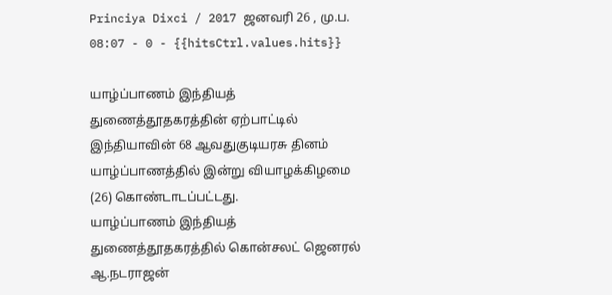Princiya Dixci / 2017 ஜனவரி 26 , மு.ப. 08:07 - 0 - {{hitsCtrl.values.hits}}

யாழ்ப்பாணம் இந்தியத் துணைத்தூதகரத்தின் ஏற்பாட்டில் இந்தியாவின் 68 ஆவதுகுடியரசு தினம் யாழ்ப்பாணத்தில் இன்று வியாழக்கிழமை (26) கொண்டாடப்பட்டது.
யாழ்ப்பாணம் இந்தியத் துணைத்தூதகரத்தில் கொன்சலட் ஜெனரல் ஆ.நடராஜன்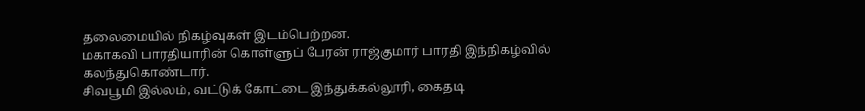தலைமையில் நிகழ்வுகள் இடம்பெற்றன.
மகாகவி பாரதியாரின் கொள்ளுப் பேரன் ராஜ்குமார் பாரதி இந்நிகழ்வில் கலந்துகொண்டார்.
சிவபூமி இல்லம், வட்டுக் கோட்டை இந்துக்கல்லூரி, கைதடி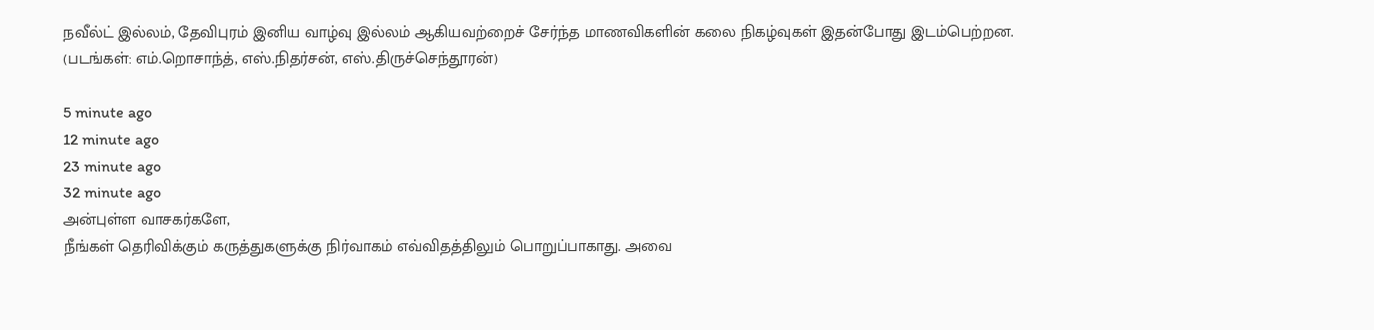நவீல்ட் இல்லம், தேவிபுரம் இனிய வாழ்வு இல்லம் ஆகியவற்றைச் சேர்ந்த மாணவிகளின் கலை நிகழ்வுகள் இதன்போது இடம்பெற்றன.
(படங்கள்: எம்.றொசாந்த், எஸ்.நிதர்சன், எஸ்.திருச்செந்தூரன்)

5 minute ago
12 minute ago
23 minute ago
32 minute ago
அன்புள்ள வாசகர்களே,
நீங்கள் தெரிவிக்கும் கருத்துகளுக்கு நிர்வாகம் எவ்விதத்திலும் பொறுப்பாகாது. அவை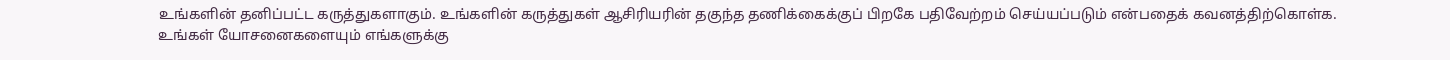உங்களின் தனிப்பட்ட கருத்துகளாகும். உங்களின் கருத்துகள் ஆசிரியரின் தகுந்த தணிக்கைக்குப் பிறகே பதிவேற்றம் செய்யப்படும் என்பதைக் கவனத்திற்கொள்க. உங்கள் யோசனைகளையும் எங்களுக்கு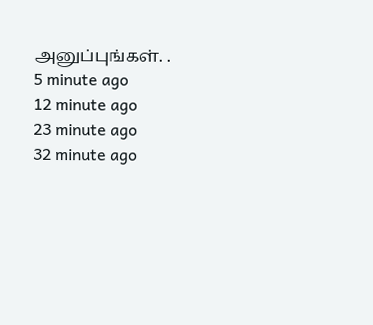அனுப்புங்கள். .
5 minute ago
12 minute ago
23 minute ago
32 minute ago